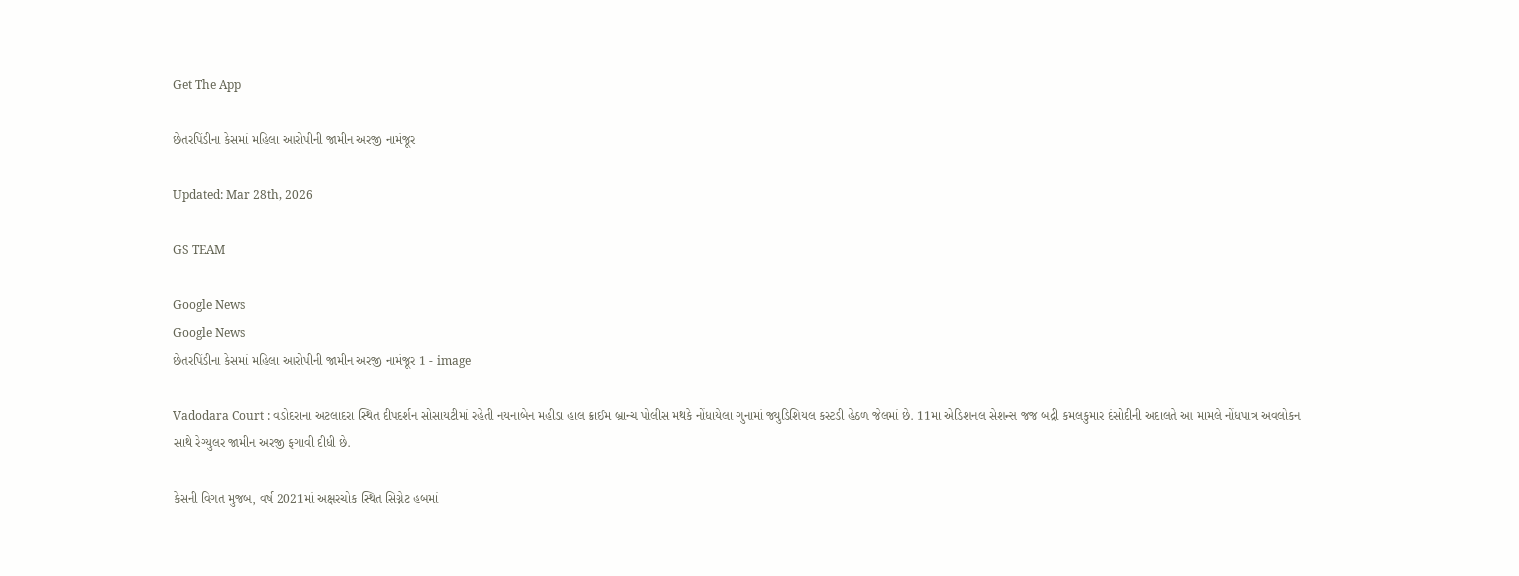Get The App

છેતરપિંડીના કેસમાં મહિલા આરોપીની જામીન અરજી નામંજૂર

Updated: Mar 28th, 2026

GS TEAM

Google News
Google News
છેતરપિંડીના કેસમાં મહિલા આરોપીની જામીન અરજી નામંજૂર 1 - image

Vadodara Court : વડોદરાના અટલાદરા સ્થિત દીપદર્શન સોસાયટીમાં રહેતી નયનાબેન મહીડા હાલ ક્રાઈમ બ્રાન્ચ પોલીસ મથકે નોંધાયેલા ગુનામાં જ્યુડિશિયલ કસ્ટડી હેઠળ જેલમાં છે. 11મા એડિશનલ સેશન્સ જજ બદ્રી કમલકુમાર દંસોદીની અદાલતે આ મામલે નોંધપાત્ર અવલોકન સાથે રેગ્યુલર જામીન અરજી ફગાવી દીધી છે.

કેસની વિગત મુજબ, વર્ષ 2021માં અક્ષરચોક સ્થિત સિગ્નેટ હબમાં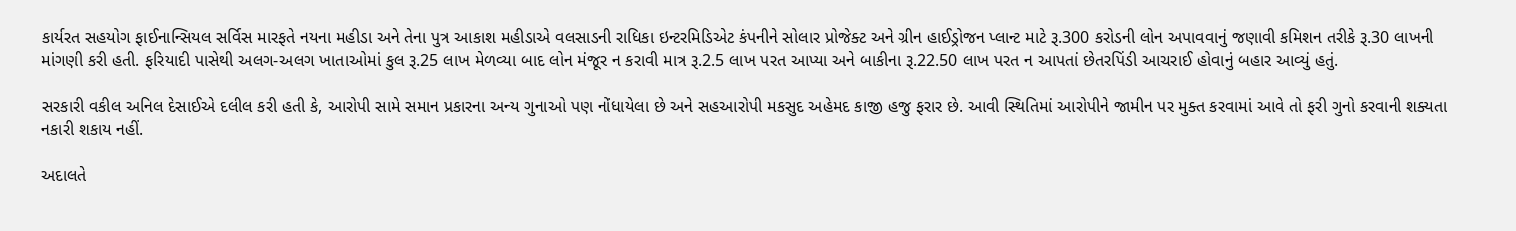કાર્યરત સહયોગ ફાઈનાન્સિયલ સર્વિસ મારફતે નયના મહીડા અને તેના પુત્ર આકાશ મહીડાએ વલસાડની રાધિકા ઇન્ટરમિડિએટ કંપનીને સોલાર પ્રોજેક્ટ અને ગ્રીન હાઈડ્રોજન પ્લાન્ટ માટે રૂ.300 કરોડની લોન અપાવવાનું જણાવી કમિશન તરીકે રૂ.30 લાખની માંગણી કરી હતી. ફરિયાદી પાસેથી અલગ-અલગ ખાતાઓમાં કુલ રૂ.25 લાખ મેળવ્યા બાદ લોન મંજૂર ન કરાવી માત્ર રૂ.2.5 લાખ પરત આપ્યા અને બાકીના રૂ.22.50 લાખ પરત ન આપતાં છેતરપિંડી આચરાઈ હોવાનું બહાર આવ્યું હતું.

સરકારી વકીલ અનિલ દેસાઈએ દલીલ કરી હતી કે, આરોપી સામે સમાન પ્રકારના અન્ય ગુનાઓ પણ નોંધાયેલા છે અને સહઆરોપી મકસુદ અહેમદ કાજી હજુ ફરાર છે. આવી સ્થિતિમાં આરોપીને જામીન પર મુક્ત કરવામાં આવે તો ફરી ગુનો કરવાની શક્યતા નકારી શકાય નહીં.

અદાલતે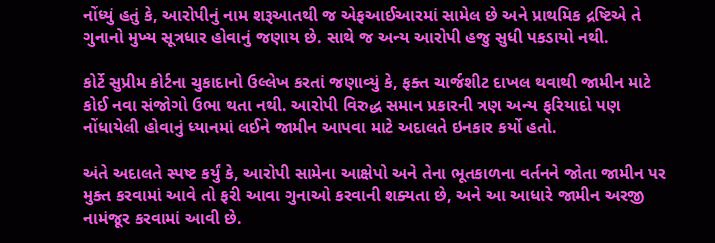નોંધ્યું હતું કે, આરોપીનું નામ શરૂઆતથી જ એફઆઈઆરમાં સામેલ છે અને પ્રાથમિક દ્રષ્ટિએ તે ગુનાનો મુખ્ય સૂત્રધાર હોવાનું જણાય છે. સાથે જ અન્ય આરોપી હજુ સુધી પકડાયો નથી.

કોર્ટે સુપ્રીમ કોર્ટના ચુકાદાનો ઉલ્લેખ કરતાં જણાવ્યું કે, ફક્ત ચાર્જશીટ દાખલ થવાથી જામીન માટે કોઈ નવા સંજોગો ઉભા થતા નથી. આરોપી વિરુદ્ધ સમાન પ્રકારની ત્રણ અન્ય ફરિયાદો પણ નોંધાયેલી હોવાનું ધ્યાનમાં લઈને જામીન આપવા માટે અદાલતે ઇનકાર કર્યો હતો.

અંતે અદાલતે સ્પષ્ટ કર્યું કે, આરોપી સામેના આક્ષેપો અને તેના ભૂતકાળના વર્તનને જોતા જામીન પર મુક્ત કરવામાં આવે તો ફરી આવા ગુનાઓ કરવાની શક્યતા છે, અને આ આધારે જામીન અરજી નામંજૂર કરવામાં આવી છે.